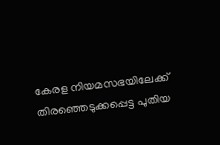കേരള നിയമസഭയിലേക്ക് തിരഞ്ഞെടുക്കപ്പെട്ട പുതിയ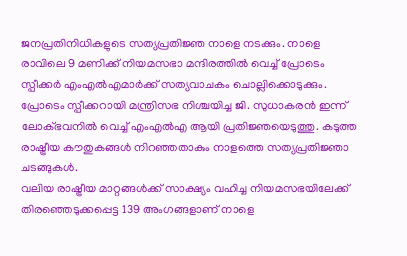ജനപ്രതിനിധികളുടെ സത്യപ്രതിജ്ഞ നാളെ നടക്കും. നാളെ രാവിലെ 9 മണിക്ക് നിയമസഭാ മന്ദിരത്തിൽ വെച്ച് പ്രോടെം സ്പീക്കർ എംഎൽഎമാർക്ക് സത്യവാചകം ചൊല്ലിക്കൊടുക്കും. പ്രോടെം സ്പീക്കറായി മന്ത്രിസഭ നിശ്ചയിച്ച ജി. സുധാകരൻ ഇന്ന് ലോക്ഭവനിൽ വെച്ച് എംഎൽഎ ആയി പ്രതിജ്ഞയെടുത്തു. കടുത്ത രാഷ്ട്രീയ കൗതുകങ്ങൾ നിറഞ്ഞതാകും നാളത്തെ സത്യപ്രതിജ്ഞാ ചടങ്ങുകൾ.
വലിയ രാഷ്ട്രീയ മാറ്റങ്ങൾക്ക് സാക്ഷ്യം വഹിച്ച നിയമസഭയിലേക്ക് തിരഞ്ഞെടുക്കപ്പെട്ട 139 അംഗങ്ങളാണ് നാളെ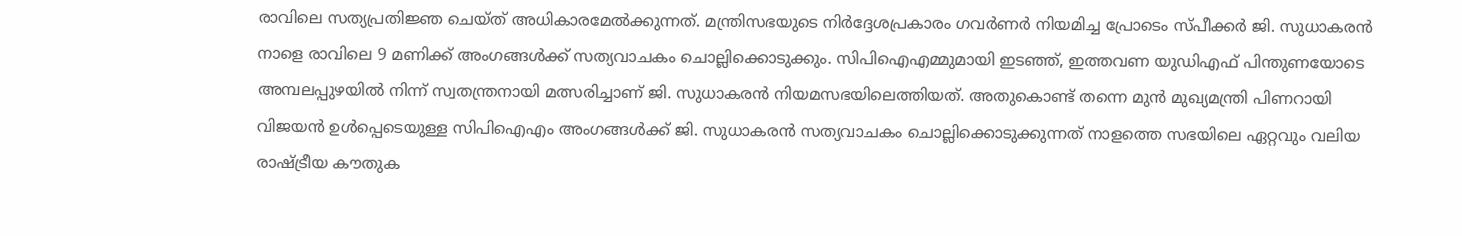രാവിലെ സത്യപ്രതിജ്ഞ ചെയ്ത് അധികാരമേൽക്കുന്നത്. മന്ത്രിസഭയുടെ നിർദ്ദേശപ്രകാരം ഗവർണർ നിയമിച്ച പ്രോടെം സ്പീക്കർ ജി. സുധാകരൻ നാളെ രാവിലെ 9 മണിക്ക് അംഗങ്ങൾക്ക് സത്യവാചകം ചൊല്ലിക്കൊടുക്കും. സിപിഐഎമ്മുമായി ഇടഞ്ഞ്, ഇത്തവണ യുഡിഎഫ് പിന്തുണയോടെ അമ്പലപ്പുഴയിൽ നിന്ന് സ്വതന്ത്രനായി മത്സരിച്ചാണ് ജി. സുധാകരൻ നിയമസഭയിലെത്തിയത്. അതുകൊണ്ട് തന്നെ മുൻ മുഖ്യമന്ത്രി പിണറായി വിജയൻ ഉൾപ്പെടെയുള്ള സിപിഐഎം അംഗങ്ങൾക്ക് ജി. സുധാകരൻ സത്യവാചകം ചൊല്ലിക്കൊടുക്കുന്നത് നാളത്തെ സഭയിലെ ഏറ്റവും വലിയ രാഷ്ട്രീയ കൗതുക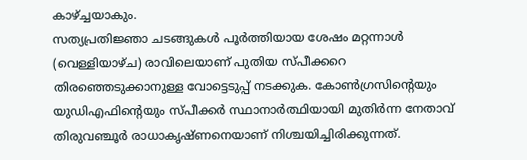കാഴ്ച്ചയാകും.
സത്യപ്രതിജ്ഞാ ചടങ്ങുകൾ പൂർത്തിയായ ശേഷം മറ്റന്നാൾ (വെള്ളിയാഴ്ച) രാവിലെയാണ് പുതിയ സ്പീക്കറെ തിരഞ്ഞെടുക്കാനുള്ള വോട്ടെടുപ്പ് നടക്കുക. കോൺഗ്രസിന്റെയും യുഡിഎഫിന്റെയും സ്പീക്കർ സ്ഥാനാർത്ഥിയായി മുതിർന്ന നേതാവ് തിരുവഞ്ചൂർ രാധാകൃഷ്ണനെയാണ് നിശ്ചയിച്ചിരിക്കുന്നത്.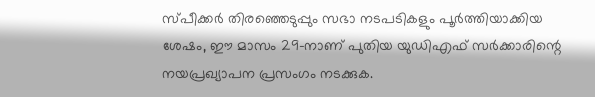സ്പീക്കർ തിരഞ്ഞെടുപ്പും സഭാ നടപടികളും പൂർത്തിയാക്കിയ ശേഷം, ഈ മാസം 29-നാണ് പുതിയ യുഡിഎഫ് സർക്കാരിന്റെ നയപ്രഖ്യാപന പ്രസംഗം നടക്കുക.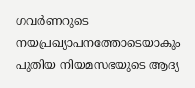ഗവർണറുടെ നയപ്രഖ്യാപനത്തോടെയാകും പുതിയ നിയമസഭയുടെ ആദ്യ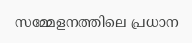സമ്മേളനത്തിലെ പ്രധാന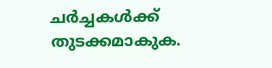ചർച്ചകൾക്ക് തുടക്കമാകുക.